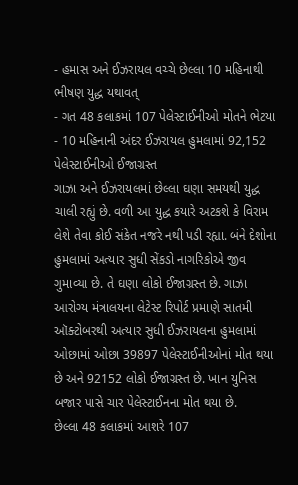- હમાસ અને ઈઝરાયલ વચ્ચે છેલ્લા 10 મહિનાથી ભીષણ યુદ્ધ યથાવત્
- ગત 48 કલાકમાં 107 પેલેસ્ટાઈનીઓ મોતને ભેટયા
- 10 મહિનાની અંદર ઈઝરાયલ હુમલામાં 92,152 પેલેસ્ટાઈનીઓ ઈજાગ્રસ્ત
ગાઝા અને ઈઝરાયલમાં છેલ્લા ઘણા સમયથી યુદ્ધ ચાલી રહ્યું છે. વળી આ યુદ્ધ કયારે અટકશે કે વિરામ લેશે તેવા કોઈ સંકેત નજરે નથી પડી રહ્યા. બંને દેશોના હુમલામાં અત્યાર સુધી સેંકડો નાગરિકોએ જીવ ગુમાવ્યા છે. તે ઘણા લોકો ઈજાગ્રસ્ત છે. ગાઝા આરોગ્ય મંત્રાલયના લેટેસ્ટ રિપોર્ટ પ્રમાણે સાતમી ઑક્ટોબરથી અત્યાર સુધી ઈઝરાયલના હુમલામાં ઓછામાં ઓછા 39897 પેલેસ્ટાઈનીઓનાં મોત થયા છે અને 92152 લોકો ઈજાગ્રસ્ત છે. ખાન યુનિસ બજાર પાસે ચાર પેલેસ્ટાઈનના મોત થયા છે.
છેલ્લા 48 કલાકમાં આશરે 107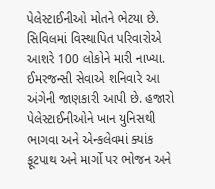પેલેસ્ટાઈનીઓ મોતને ભેટયા છે. સિવિલમાં વિસ્થાપિત પરિવારોએ આશરે 100 લોકોને મારી નાખ્યા. ઈમરજન્સી સેવાએ શનિવારે આ અંગેની જાણકારી આપી છે. હજારો પેલેસ્ટાઈનીઓને ખાન યુનિસથી ભાગવા અને એન્કલેવમાં ક્યાંક ફૂટપાથ અને માર્ગો પર ભોજન અને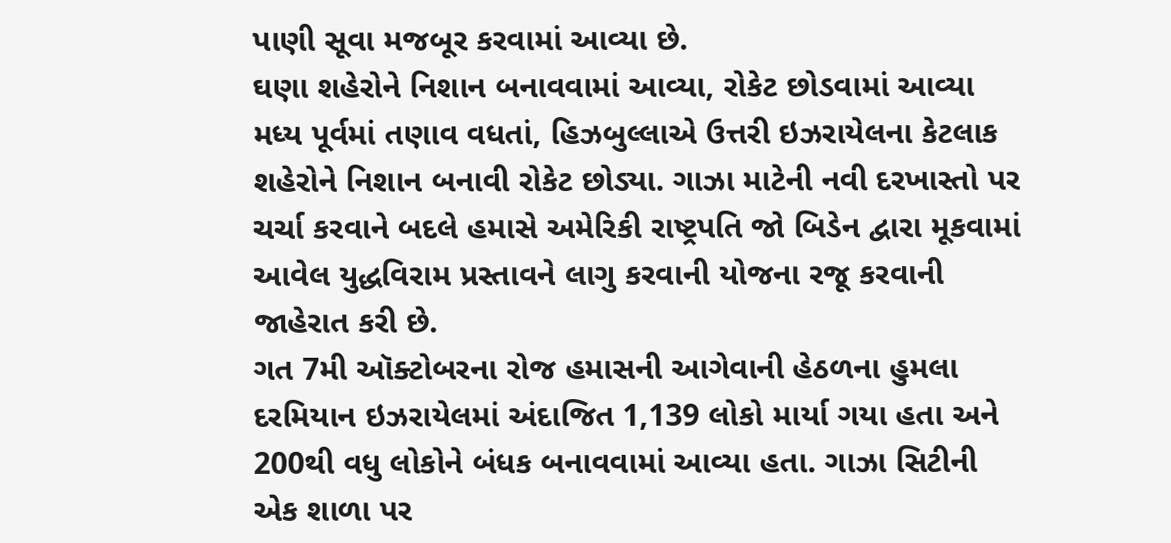પાણી સૂવા મજબૂર કરવામાં આવ્યા છે.
ઘણા શહેરોને નિશાન બનાવવામાં આવ્યા, રોકેટ છોડવામાં આવ્યા
મધ્ય પૂર્વમાં તણાવ વધતાં, હિઝબુલ્લાએ ઉત્તરી ઇઝરાયેલના કેટલાક શહેરોને નિશાન બનાવી રોકેટ છોડ્યા. ગાઝા માટેની નવી દરખાસ્તો પર ચર્ચા કરવાને બદલે હમાસે અમેરિકી રાષ્ટ્રપતિ જો બિડેન દ્વારા મૂકવામાં આવેલ યુદ્ધવિરામ પ્રસ્તાવને લાગુ કરવાની યોજના રજૂ કરવાની જાહેરાત કરી છે.
ગત 7મી ઑક્ટોબરના રોજ હમાસની આગેવાની હેઠળના હુમલા દરમિયાન ઇઝરાયેલમાં અંદાજિત 1,139 લોકો માર્યા ગયા હતા અને 200થી વધુ લોકોને બંધક બનાવવામાં આવ્યા હતા. ગાઝા સિટીની એક શાળા પર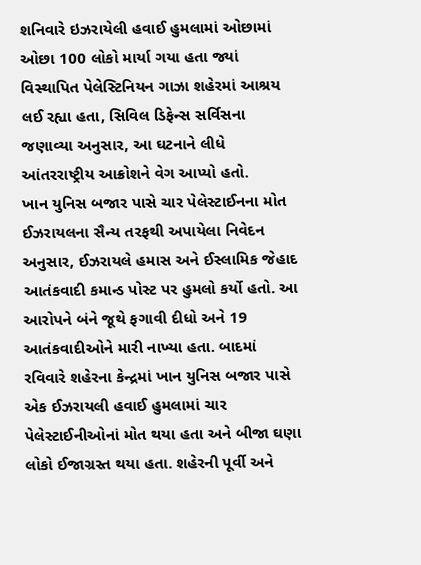શનિવારે ઇઝરાયેલી હવાઈ હુમલામાં ઓછામાં ઓછા 100 લોકો માર્યા ગયા હતા જ્યાં વિસ્થાપિત પેલેસ્ટિનિયન ગાઝા શહેરમાં આશ્રય લઈ રહ્યા હતા, સિવિલ ડિફેન્સ સર્વિસના જણાવ્યા અનુસાર, આ ઘટનાને લીધે આંતરરાષ્ટ્રીય આક્રોશને વેગ આપ્યો હતો.
ખાન યુનિસ બજાર પાસે ચાર પેલેસ્ટાઈનના મોત
ઈઝરાયલના સૈન્ય તરફથી અપાયેલા નિવેદન અનુસાર, ઈઝરાયલે હમાસ અને ઈસ્લામિક જેહાદ આતંકવાદી કમાન્ડ પોસ્ટ પર હુમલો કર્યો હતો. આ આરોપને બંને જૂથે ફગાવી દીધો અને 19 આતંકવાદીઓને મારી નાખ્યા હતા. બાદમાં રવિવારે શહેરના કેન્દ્રમાં ખાન યુનિસ બજાર પાસે એક ઈઝરાયલી હવાઈ હુમલામાં ચાર પેલેસ્ટાઈનીઓનાં મોત થયા હતા અને બીજા ઘણા લોકો ઈજાગ્રસ્ત થયા હતા. શહેરની પૂર્વી અને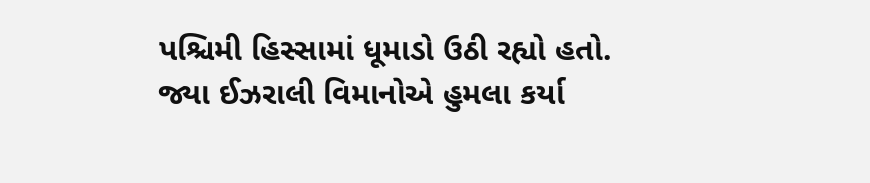પશ્ચિમી હિસ્સામાં ધૂમાડો ઉઠી રહ્યો હતો. જ્યા ઈઝરાલી વિમાનોએ હુમલા કર્યા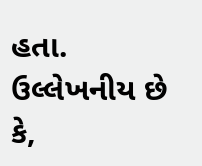હતા. ઉલ્લેખનીય છે કે,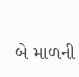બે માળની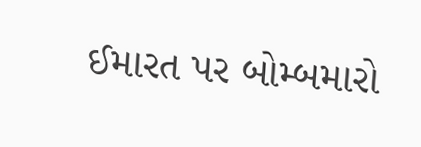ઈમારત પર બોમ્બમારો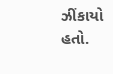ઝીંકાયો હતો.